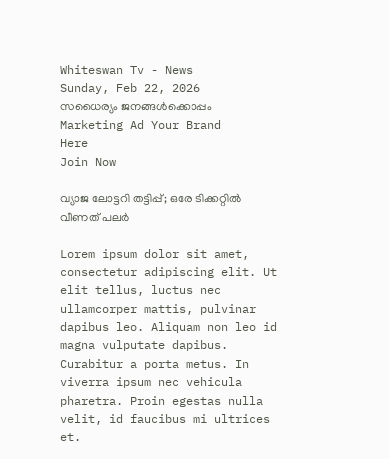Whiteswan Tv - News
Sunday, Feb 22, 2026
സധൈര്യം ജനങ്ങൾക്കൊപ്പം
Marketing Ad Your Brand
Here
Join Now

വ്യാജ ലോട്ടറി തട്ടിപ്പ്; ഒരേ ടിക്കറ്റിൽ വീണത് പലർ

Lorem ipsum dolor sit amet, consectetur adipiscing elit. Ut elit tellus, luctus nec ullamcorper mattis, pulvinar dapibus leo. Aliquam non leo id magna vulputate dapibus. Curabitur a porta metus. In viverra ipsum nec vehicula pharetra. Proin egestas nulla velit, id faucibus mi ultrices et.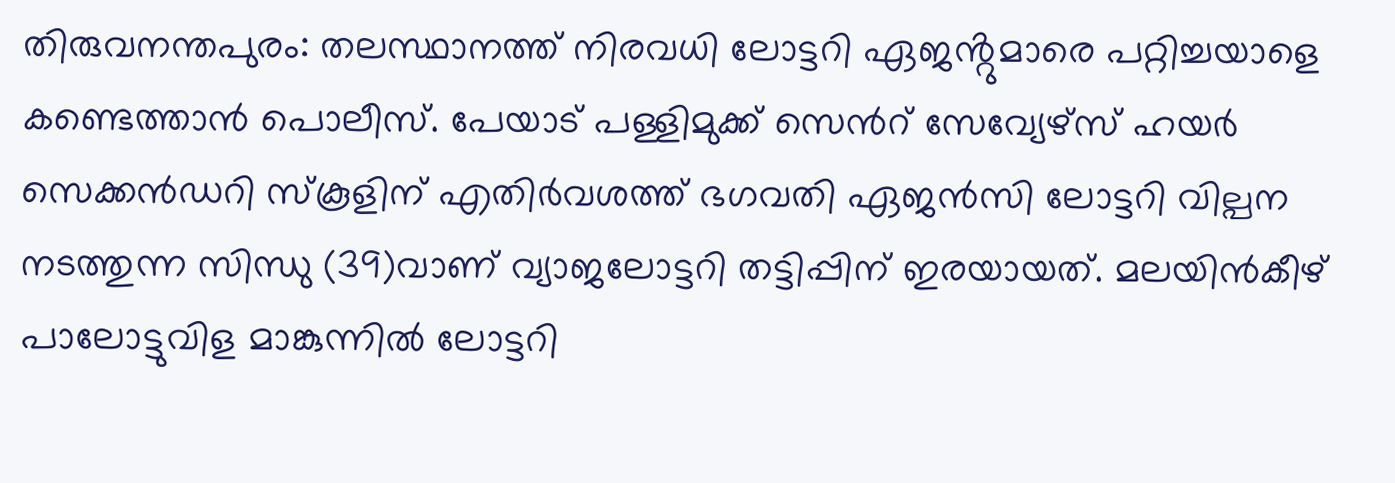തിരുവനന്തപുരം: തലസ്ഥാനത്ത് നിരവധി ലോട്ടറി ഏജൻ്റുമാരെ പറ്റിച്ചയാളെ കണ്ടെത്താൻ പൊലീസ്. പേയാട് പള്ളിമുക്ക് സെന്‍റ് സേവ്യേഴ്സ് ഹയർ സെക്കൻഡറി സ്കൂളിന് എതിർവശത്ത് ഭഗവതി ഏജൻസി ലോട്ടറി വില്പന നടത്തുന്ന സിന്ധു (39)വാണ് വ്യാജലോട്ടറി തട്ടിപ്പിന് ഇരയായത്. മലയിൻകീഴ് പാലോട്ടുവിള മാങ്കുന്നിൽ ലോട്ടറി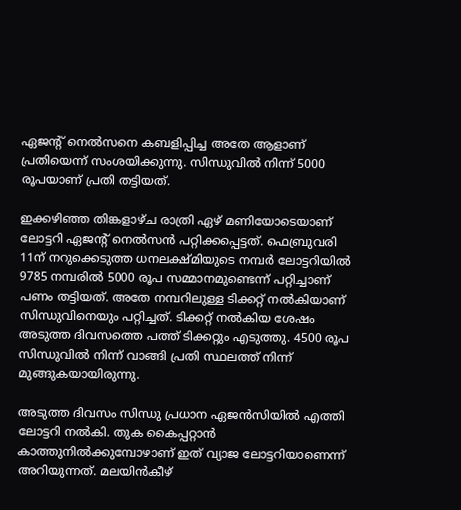ഏജന്‍റ് നെൽസനെ കബളിപ്പിച്ച അതേ ആളാണ് പ്രതിയെന്ന് സംശയിക്കുന്നു. സിന്ധുവിൽ നിന്ന് 5000 രൂപയാണ് പ്രതി തട്ടിയത്.

ഇക്കഴിഞ്ഞ തിങ്കളാഴ്ച രാത്രി ഏഴ് മണിയോടെയാണ് ലോട്ടറി ഏജന്‍റ് നെൽസൻ പറ്റിക്കപ്പെട്ടത്. ഫെബ്രുവരി 11ന് നറുക്കെടുത്ത ധനലക്ഷ്മിയുടെ നമ്പർ ലോട്ടറിയിൽ 9785 നമ്പരിൽ 5000 രൂപ സമ്മാനമുണ്ടെന്ന് പറ്റിച്ചാണ് പണം തട്ടിയത്. അതേ നമ്പറിലുള്ള ടിക്കറ്റ് നൽകിയാണ് സിന്ധുവിനെയും പറ്റിച്ചത്. ടിക്കറ്റ് നൽകിയ ശേഷം അടുത്ത ദിവസത്തെ പത്ത് ടിക്കറ്റും എടുത്തു. 4500 രൂപ സിന്ധുവിൽ നിന്ന് വാങ്ങി പ്രതി സ്ഥലത്ത് നിന്ന് മുങ്ങുകയായിരുന്നു.

അടുത്ത ദിവസം സിന്ധു പ്രധാന ഏജൻസിയിൽ എത്തി ലോട്ടറി നൽകി. തുക കൈപ്പറ്റാൻ കാത്തുനിൽക്കുമ്പോഴാണ് ഇത് വ്യാജ ലോട്ടറിയാണെന്ന് അറിയുന്നത്. മലയിൻകീഴ്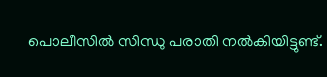പൊലീസിൽ സിന്ധു പരാതി നൽകിയിട്ടുണ്ട്.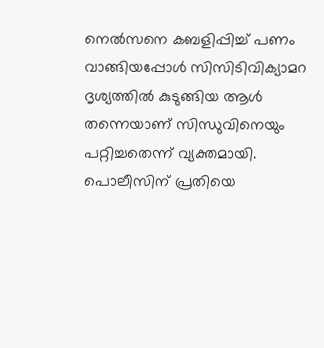നെൽസനെ കബളിപ്പിച്ച് പണം വാങ്ങിയപ്പോൾ സിസിടിവിക്യാമറ ദൃശ്യത്തിൽ കുടുങ്ങിയ ആൾ തന്നെയാണ് സിന്ധുവിനെയും പറ്റിച്ചതെന്ന് വ്യക്തമായി. പൊലീസിന് പ്രതിയെ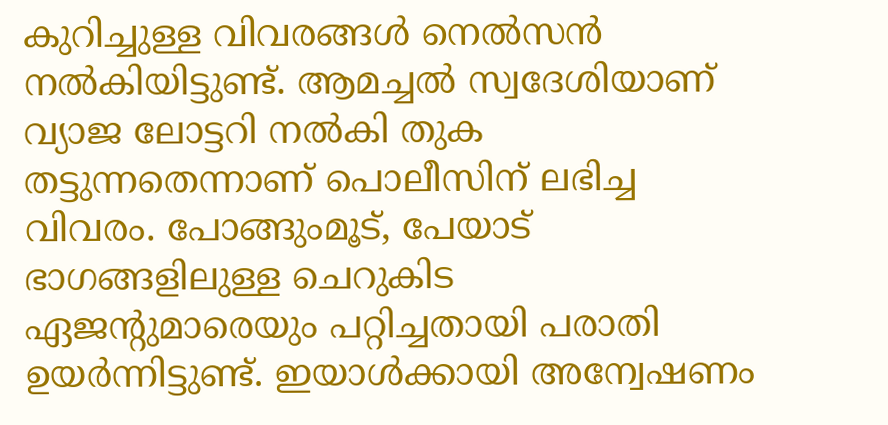കുറിച്ചുള്ള വിവരങ്ങൾ നെൽസൻ നൽകിയിട്ടുണ്ട്. ആമച്ചൽ സ്വദേശിയാണ് വ്യാജ ലോട്ടറി നൽകി തുക തട്ടുന്നതെന്നാണ് പൊലീസിന് ലഭിച്ച വിവരം. പോങ്ങുംമൂട്, പേയാട് ഭാഗങ്ങളിലുള്ള ചെറുകിട ഏജന്‍റുമാരെയും പറ്റിച്ചതായി പരാതി ഉയർന്നിട്ടുണ്ട്. ഇയാൾക്കായി അന്വേഷണം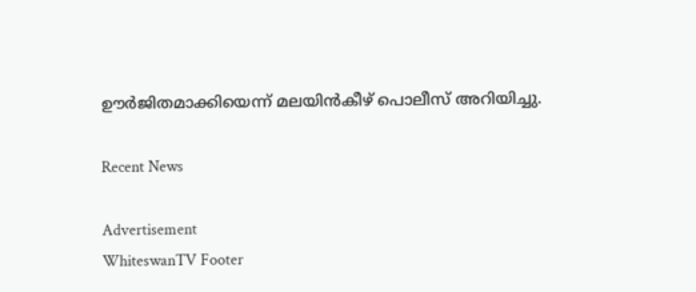ഊർജിതമാക്കിയെന്ന് മലയിൻകീഴ് പൊലീസ് അറിയിച്ചു.

Recent News

Advertisement
WhiteswanTV Footer